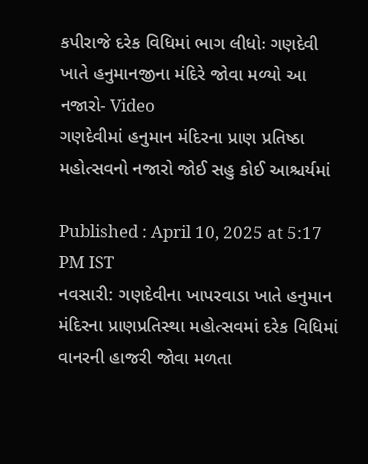કપીરાજે દરેક વિધિમાં ભાગ લીધોઃ ગણદેવી ખાતે હનુમાનજીના મંદિરે જોવા મળ્યો આ નજારો- Video
ગણદેવીમાં હનુમાન મંદિરના પ્રાણ પ્રતિષ્ઠા મહોત્સવનો નજારો જોઈ સહુ કોઈ આશ્ચર્યમાં

Published : April 10, 2025 at 5:17 PM IST
નવસારી: ગણદેવીના ખાપરવાડા ખાતે હનુમાન મંદિરના પ્રાણપ્રતિસ્થા મહોત્સવમાં દરેક વિધિમાં વાનરની હાજરી જોવા મળતા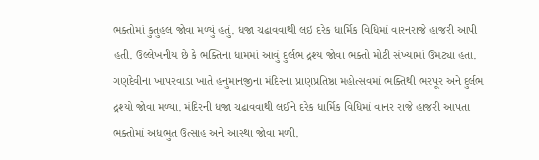ભક્તોમાં કુતુહલ જોવા મળ્યું હતું. ધજા ચઢાવવાથી લઇ દરેક ધાર્મિક વિધિમાં વારનરાજે હાજરી આપી હતી. ઉલ્લેખનીય છે કે ભક્તિના ધામમાં આવું દુર્લભ દ્રશ્ય જોવા ભક્તો મોટી સંખ્યામાં ઉમટ્યા હતા.
ગણદેવીના ખાપરવાડા ખાતે હનુમાનજીના મંદિરના પ્રાણપ્રતિષ્ઠા મહોત્સવમાં ભક્તિથી ભરપૂર અને દુર્લભ દ્રશ્યો જોવા મળ્યા. મંદિરની ધજા ચઢાવવાથી લઈને દરેક ધાર્મિક વિધિમાં વાનર રાજે હાજરી આપતા ભક્તોમાં અધભુત ઉત્સાહ અને આસ્થા જોવા મળી.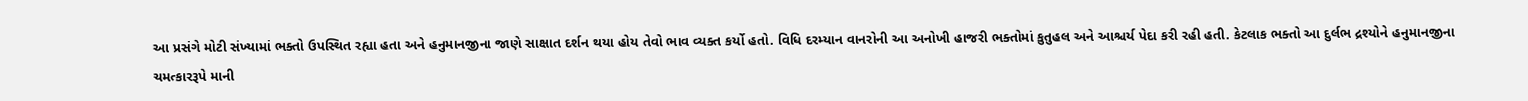આ પ્રસંગે મોટી સંખ્યામાં ભક્તો ઉપસ્થિત રહ્યા હતા અને હનુમાનજીના જાણે સાક્ષાત દર્શન થયા હોય તેવો ભાવ વ્યક્ત કર્યો હતો. વિધિ દરમ્યાન વાનરોની આ અનોખી હાજરી ભક્તોમાં કુતુહલ અને આશ્ચર્ય પેદા કરી રહી હતી. કેટલાક ભક્તો આ દુર્લભ દ્રશ્યોને હનુમાનજીના ચમત્કારરૂપે માની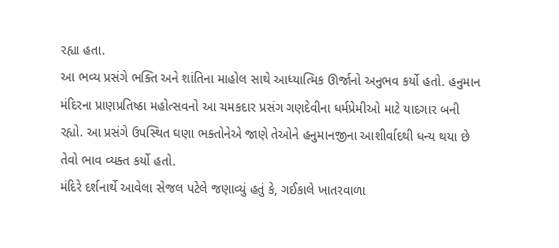રહ્યા હતા.
આ ભવ્ય પ્રસંગે ભક્તિ અને શાંતિના માહોલ સાથે આધ્યાત્મિક ઊર્જાનો અનુભવ કર્યો હતો. હનુમાન મંદિરના પ્રાણપ્રતિષ્ઠા મહોત્સવનો આ ચમકદાર પ્રસંગ ગણદેવીના ધર્મપ્રેમીઓ માટે યાદગાર બની રહ્યો. આ પ્રસંગે ઉપસ્થિત ઘણા ભક્તોનેએ જાણે તેઓને હનુમાનજીના આશીર્વાદથી ધન્ય થયા છે તેવો ભાવ વ્યક્ત કર્યો હતો.
મંદિરે દર્શનાર્થે આવેલા સેજલ પટેલે જણાવ્યું હતું કે, ગઈકાલે ખાતરવાળા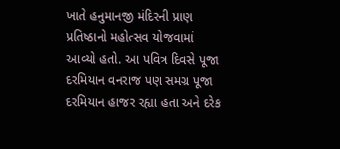ખાતે હનુમાનજી મંદિરની પ્રાણ પ્રતિષ્ઠાનો મહોત્સવ યોજવામાં આવ્યો હતો. આ પવિત્ર દિવસે પૂજા દરમિયાન વનરાજ પણ સમગ્ર પૂજા દરમિયાન હાજર રહ્યા હતા અને દરેક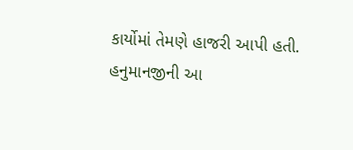કાર્યોમાં તેમણે હાજરી આપી હતી. હનુમાનજીની આ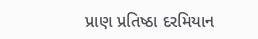પ્રાણ પ્રતિષ્ઠા દરમિયાન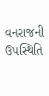વનરાજની ઉપસ્થિતિ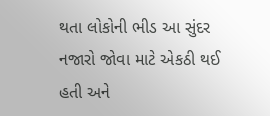થતા લોકોની ભીડ આ સુંદર નજારો જોવા માટે એકઠી થઈ હતી અને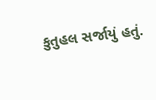કુતુહલ સર્જાયું હતું.